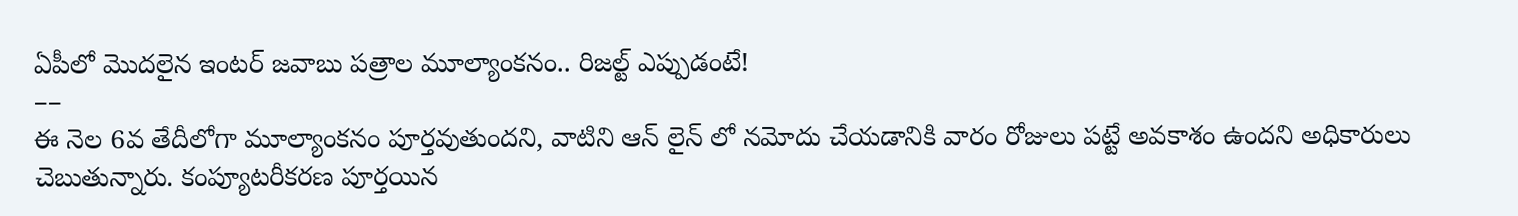ఏపీలో మొదలైన ఇంటర్ జవాబు పత్రాల మూల్యాంకనం.. రిజల్ట్ ఎప్పుడంటే!
––
ఈ నెల 6వ తేదీలోగా మూల్యాంకనం పూర్తవుతుందని, వాటిని ఆన్ లైన్ లో నమోదు చేయడానికి వారం రోజులు పట్టే అవకాశం ఉందని అధికారులు చెబుతున్నారు. కంప్యూటరీకరణ పూర్తయిన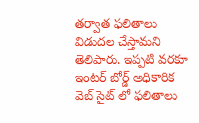తర్వాత ఫలితాలు విడుదల చేస్తామని తెలిపారు. ఇప్పటి వరకూ ఇంటర్ బోర్డ్ అధికారిక వెబ్ సైట్ లో ఫలితాలు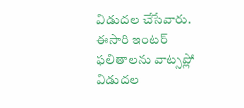విడుదల చేసేవారు. ఈసారి ఇంటర్ ఫలితాలను వాట్సప్లో విడుదల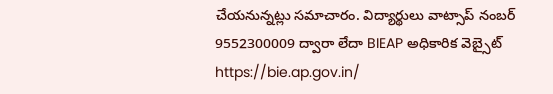చేయనున్నట్లు సమాచారం. విద్యార్థులు వాట్సాప్ నంబర్ 9552300009 ద్వారా లేదా BIEAP అధికారిక వెబ్సైట్ https://bie.ap.gov.in/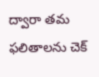ద్వారా తమ ఫలితాలను చెక్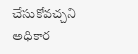చేసుకోవచ్చని అధికార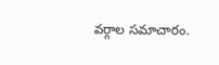వర్గాల సమాచారం.